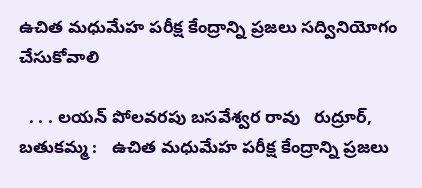ఉచిత మధుమేహ పరీక్ష కేంద్రాన్ని ప్రజలు సద్వినియోగం చేసుకోవాలి

  . . . లయన్ పోలవరపు బసవేశ్వర రావు   రుద్రూర్, బతుకమ్మ :   ఉచిత మధుమేహ పరీక్ష కేంద్రాన్ని ప్రజలు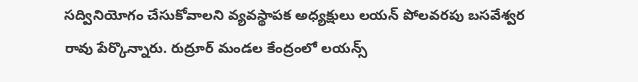సద్వినియోగం చేసుకోవాలని వ్యవస్థాపక అధ్యక్షులు లయన్ పోలవరపు బసవేశ్వర రావు పేర్కొన్నారు. రుద్రూర్ మండల కేంద్రంలో లయన్స్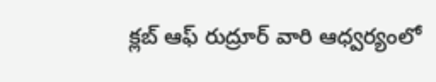క్లబ్ ఆఫ్ రుద్రూర్ వారి ఆధ్వర్యంలో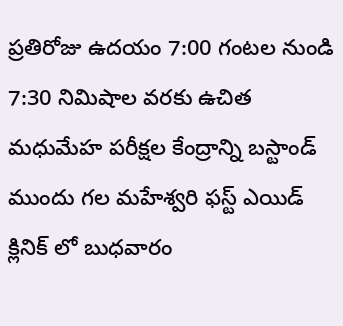ప్రతిరోజు ఉదయం 7:00 గంటల నుండి 7:30 నిమిషాల వరకు ఉచిత మధుమేహ పరీక్షల కేంద్రాన్ని బస్టాండ్ ముందు గల మహేశ్వరి ఫస్ట్ ఎయిడ్ క్లినిక్ లో బుధవారం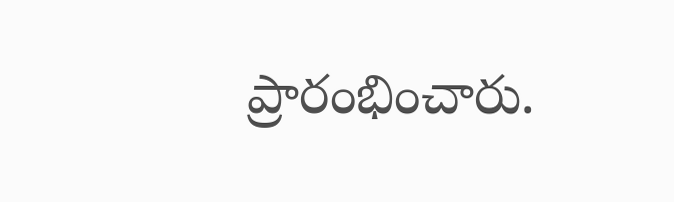ప్రారంభించారు.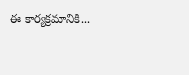ఈ కార్యక్రమానికి...